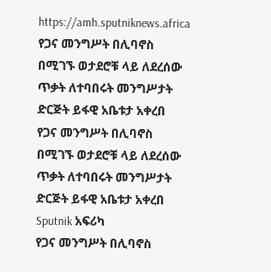https://amh.sputniknews.africa
የጋና መንግሥት በሊባኖስ በሚገኙ ወታደሮቹ ላይ ለደረሰው ጥቃት ለተባበሩት መንግሥታት ድርጅት ይፋዊ አቤቱታ አቀረበ
የጋና መንግሥት በሊባኖስ በሚገኙ ወታደሮቹ ላይ ለደረሰው ጥቃት ለተባበሩት መንግሥታት ድርጅት ይፋዊ አቤቱታ አቀረበ
Sputnik አፍሪካ
የጋና መንግሥት በሊባኖስ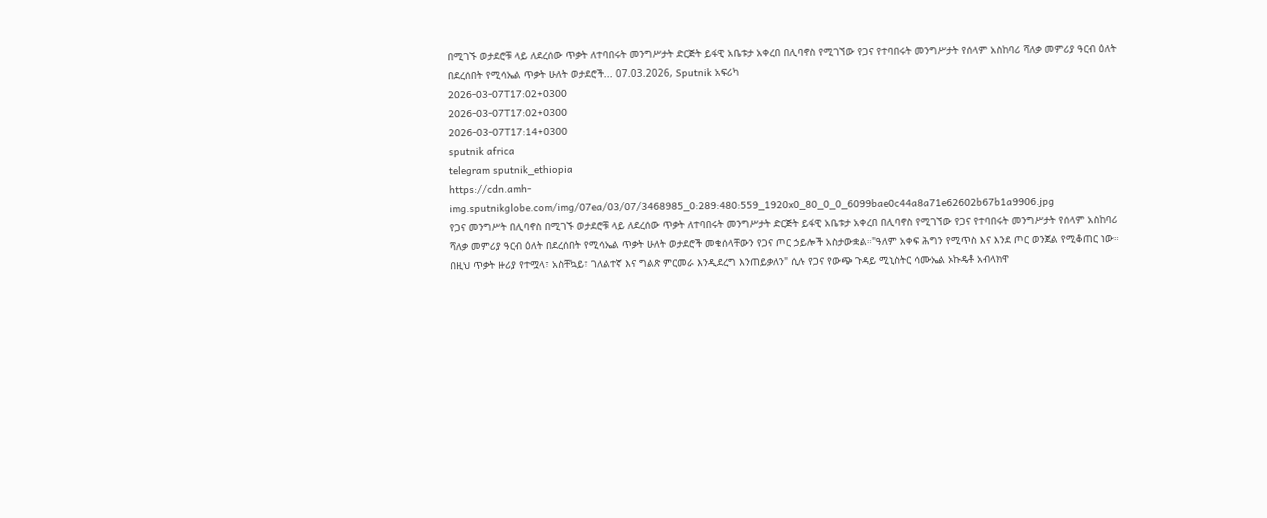በሚገኙ ወታደሮቹ ላይ ለደረሰው ጥቃት ለተባበሩት መንግሥታት ድርጅት ይፋዊ አቤቱታ አቀረበ በሊባኖስ የሚገኘው የጋና የተባበሩት መንግሥታት የሰላም አስከባሪ ሻለቃ መምሪያ ዓርብ ዕለት በደረሰበት የሚሳኤል ጥቃት ሁለት ወታደሮች... 07.03.2026, Sputnik አፍሪካ
2026-03-07T17:02+0300
2026-03-07T17:02+0300
2026-03-07T17:14+0300
sputnik africa
telegram sputnik_ethiopia
https://cdn.amh-img.sputnikglobe.com/img/07ea/03/07/3468985_0:289:480:559_1920x0_80_0_0_6099bae0c44a8a71e62602b67b1a9906.jpg
የጋና መንግሥት በሊባኖስ በሚገኙ ወታደሮቹ ላይ ለደረሰው ጥቃት ለተባበሩት መንግሥታት ድርጅት ይፋዊ አቤቱታ አቀረበ በሊባኖስ የሚገኘው የጋና የተባበሩት መንግሥታት የሰላም አስከባሪ ሻለቃ መምሪያ ዓርብ ዕለት በደረሰበት የሚሳኤል ጥቃት ሁለት ወታደሮች መቁሰላቸውን የጋና ጦር ኃይሎች አስታውቋል።"ዓለም አቀፍ ሕግን የሚጥስ እና እንደ ጦር ወንጀል የሚቆጠር ነው። በዚህ ጥቃት ዙሪያ የተሟላ፣ አስቸኳይ፣ ገለልተኛ እና ግልጽ ምርመራ እንዲደረግ እንጠይቃለን" ሲሉ የጋና የውጭ ጉዳይ ሚኒስትር ሳሙኤል ኦኩዴቶ አብላክዋ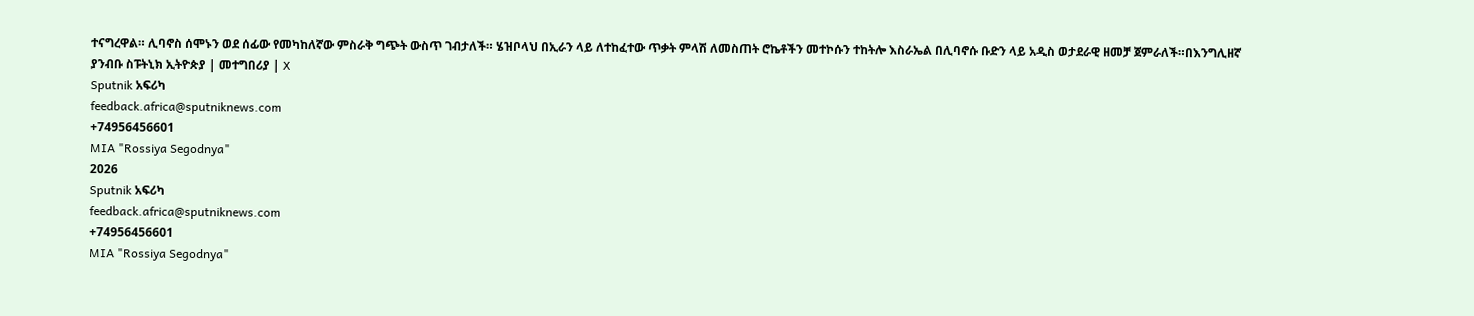ተናግረዋል። ሊባኖስ ሰሞኑን ወደ ሰፊው የመካከለኛው ምስራቅ ግጭት ውስጥ ገብታለች። ሄዝቦላህ በኢራን ላይ ለተከፈተው ጥቃት ምላሽ ለመስጠት ሮኬቶችን መተኮሱን ተከትሎ እስራኤል በሊባኖሱ ቡድን ላይ አዲስ ወታደራዊ ዘመቻ ጀምራለች።በእንግሊዘኛ ያንብቡ ስፑትኒክ ኢትዮጵያ | መተግበሪያ | X
Sputnik አፍሪካ
feedback.africa@sputniknews.com
+74956456601
MIA "Rossiya Segodnya"
2026
Sputnik አፍሪካ
feedback.africa@sputniknews.com
+74956456601
MIA "Rossiya Segodnya"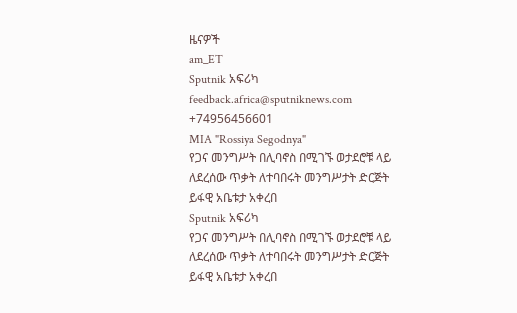ዜናዎች
am_ET
Sputnik አፍሪካ
feedback.africa@sputniknews.com
+74956456601
MIA "Rossiya Segodnya"
የጋና መንግሥት በሊባኖስ በሚገኙ ወታደሮቹ ላይ ለደረሰው ጥቃት ለተባበሩት መንግሥታት ድርጅት ይፋዊ አቤቱታ አቀረበ
Sputnik አፍሪካ
የጋና መንግሥት በሊባኖስ በሚገኙ ወታደሮቹ ላይ ለደረሰው ጥቃት ለተባበሩት መንግሥታት ድርጅት ይፋዊ አቤቱታ አቀረበ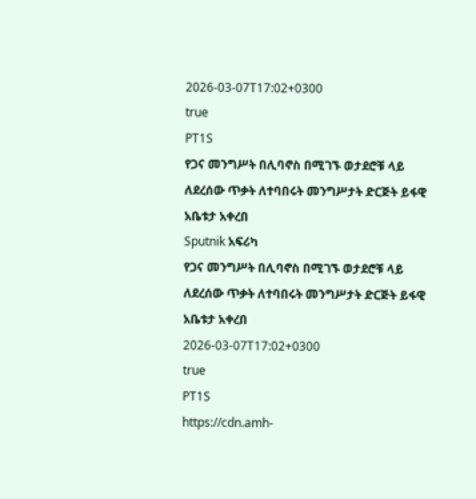2026-03-07T17:02+0300
true
PT1S
የጋና መንግሥት በሊባኖስ በሚገኙ ወታደሮቹ ላይ ለደረሰው ጥቃት ለተባበሩት መንግሥታት ድርጅት ይፋዊ አቤቱታ አቀረበ
Sputnik አፍሪካ
የጋና መንግሥት በሊባኖስ በሚገኙ ወታደሮቹ ላይ ለደረሰው ጥቃት ለተባበሩት መንግሥታት ድርጅት ይፋዊ አቤቱታ አቀረበ
2026-03-07T17:02+0300
true
PT1S
https://cdn.amh-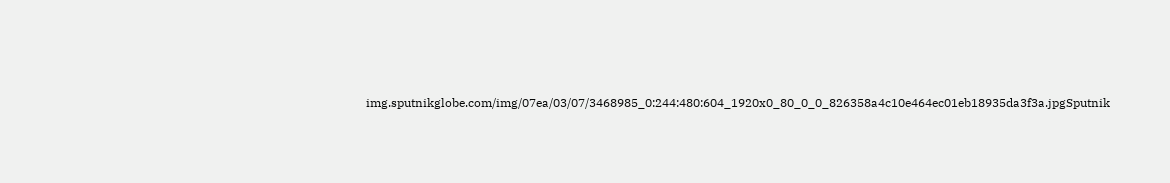img.sputnikglobe.com/img/07ea/03/07/3468985_0:244:480:604_1920x0_80_0_0_826358a4c10e464ec01eb18935da3f3a.jpgSputnik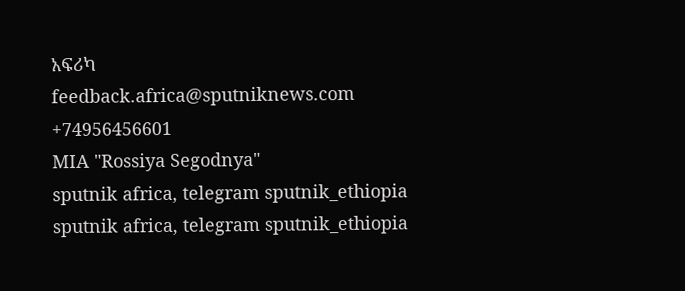አፍሪካ
feedback.africa@sputniknews.com
+74956456601
MIA "Rossiya Segodnya"
sputnik africa, telegram sputnik_ethiopia
sputnik africa, telegram sputnik_ethiopia